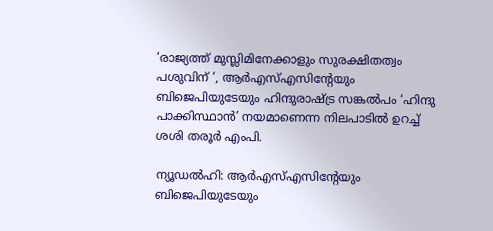‘രാജ്യത്ത് മുസ്ലിമിനേക്കാളും സുരക്ഷിതത്വം പശുവിന് ‘, ആര്‍എസ്എസിന്റേയും ബിജെപിയുടേയും ഹിന്ദുരാഷ്ട്ര സങ്കല്‍പം ‘ഹിന്ദു പാക്കിസ്ഥാന്‍’ നയമാണെന്ന നിലപാടില്‍ ഉറച്ച് ശശി തരൂര്‍ എംപി.

ന്യൂഡല്‍ഹി: ആര്‍എസ്എസിന്റേയും ബിജെപിയുടേയും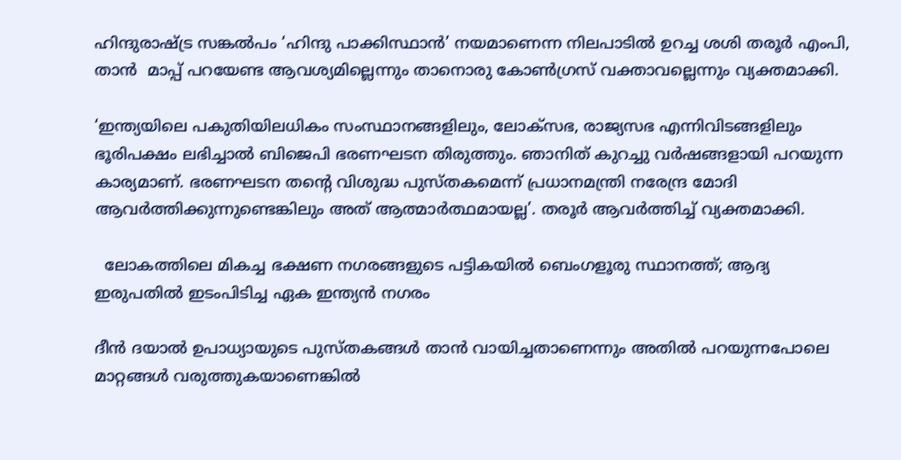ഹിന്ദുരാഷ്ട്ര സങ്കല്‍പം ‘ഹിന്ദു പാക്കിസ്ഥാന്‍’ നയമാണെന്ന നിലപാടില്‍ ഉറച്ച ശശി തരൂര്‍ എംപി, താന്‍  മാപ്പ് പറയേണ്ട ആവശ്യമില്ലെന്നും താനൊരു കോണ്‍ഗ്രസ് വക്താവല്ലെന്നും വ്യക്തമാക്കി.

‘ഇന്ത്യയിലെ പകുതിയിലധികം സംസ്ഥാനങ്ങളിലും, ലോക്സഭ, രാജ്യസഭ എന്നിവിടങ്ങളിലും ഭൂരിപക്ഷം ലഭിച്ചാല്‍ ബിജെപി ഭരണഘടന തിരുത്തും. ഞാനിത് കുറച്ചു വര്‍ഷങ്ങളായി പറയുന്ന കാര്യമാണ്. ഭരണഘടന തന്‍റെ വിശുദ്ധ പുസ്തകമെന്ന് പ്രധാനമന്ത്രി നരേന്ദ്ര മോദി ആവര്‍ത്തിക്കുന്നുണ്ടെങ്കിലും അത് ആത്മാര്‍ത്ഥമായല്ല’. തരൂര്‍ ആവര്‍ത്തിച്ച് വ്യക്തമാക്കി.

  ലോകത്തിലെ മികച്ച ഭക്ഷണ നഗരങ്ങളുടെ പട്ടികയിൽ ബെംഗളൂരു സ്ഥാനത്ത്; ആദ്യ ഇരുപതിൽ ഇടംപിടിച്ച ഏക ഇന്ത്യൻ നഗരം

ദീന്‍ ദയാല്‍ ഉപാധ്യായുടെ പുസ്തകങ്ങള്‍ താന്‍ വായിച്ചതാണെന്നും അതില്‍ പറയുന്നപോലെ മാറ്റങ്ങള്‍ വരുത്തുകയാണെങ്കില്‍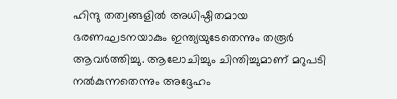ഹിന്ദു തത്വങ്ങളില്‍ അധിഷ്ഠിതമായ ഭരണഘടനയാകും ഇന്ത്യയുടേതെന്നും തരൂര്‍ ആവര്‍ത്തിച്ചു. ആലോചിച്ചും ചിന്തിച്ചുമാണ് മറുപടി നല്‍കുന്നതെന്നും അദ്ദേഹം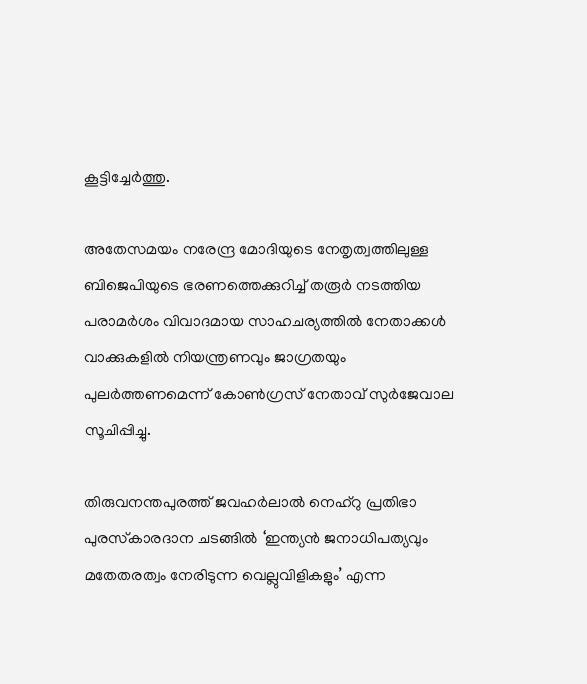കൂട്ടിച്ചേര്‍ത്തു.

അതേസമയം നരേന്ദ്ര മോദിയുടെ നേതൃത്വത്തിലുള്ള ബിജെപിയുടെ ഭരണത്തെക്കുറിച്ച് തരൂര്‍ നടത്തിയ പരാമര്‍ശം വിവാദമായ സാഹചര്യത്തില്‍ നേതാക്കള്‍ വാക്കുകളില്‍ നിയന്ത്രണവും ജാഗ്രതയും പുലര്‍ത്തണമെന്ന് കോണ്‍ഗ്രസ് നേതാവ് സുര്‍ജേവാല സൂചിപ്പിച്ചു.

തിരുവനന്തപുരത്ത് ജവഹര്‍ലാല്‍ നെഹ്‌റു പ്രതിഭാ പുരസ്‌കാരദാന ചടങ്ങില്‍ ‘ഇന്ത്യന്‍ ജനാധിപത്യവും മതേതരത്വം നേരിടുന്ന വെല്ലുവിളികളും’ എന്ന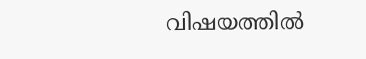വിഷയത്തില്‍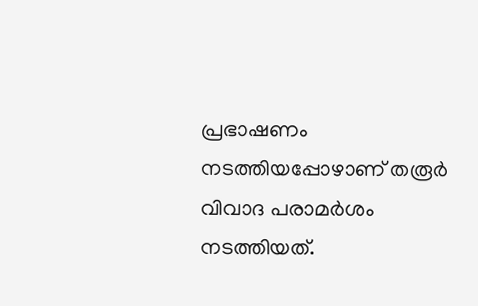പ്രഭാഷണം നടത്തിയപ്പോഴാണ് തരൂര്‍ വിവാദ പരാമര്‍ശം നടത്തിയത്.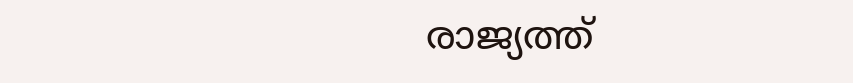രാജ്യത്ത്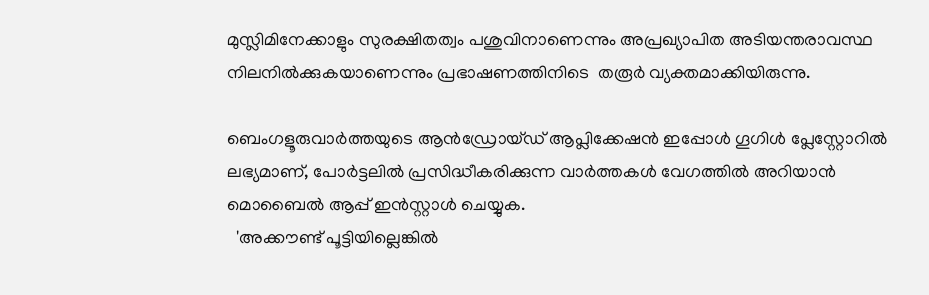മുസ്ലിമിനേക്കാളും സുരക്ഷിതത്വം പശുവിനാണെന്നും അപ്രഖ്യാപിത അടിയന്തരാവസ്ഥ നിലനില്‍ക്കുകയാണെന്നും പ്രഭാഷണത്തിനിടെ  തരൂര്‍ വ്യക്തമാക്കിയിരുന്നു.

ബെംഗളൂരുവാർത്തയുടെ ആൻഡ്രോയ്ഡ് ആപ്ലിക്കേഷൻ ഇപ്പോൾ ഗൂഗിൾ പ്ലേസ്റ്റോറിൽ ലഭ്യമാണ്, പോർട്ടലിൽ പ്രസിദ്ധീകരിക്കുന്ന വാർത്തകൾ വേഗത്തിൽ അറിയാൻ മൊബൈൽ ആപ്പ് ഇൻസ്റ്റാൾ ചെയ്യുക.
  'അക്കൗണ്ട് പൂട്ടിയില്ലെങ്കിൽ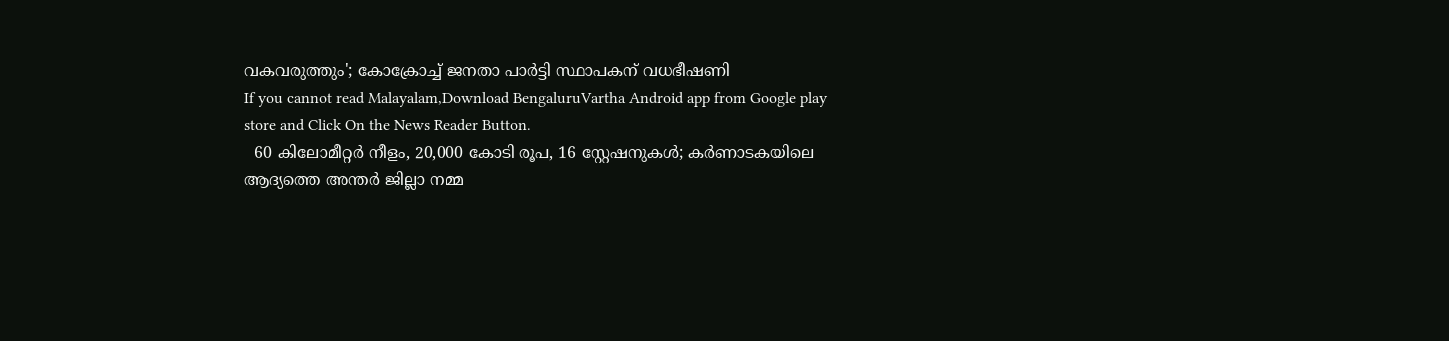വകവരുത്തും'; കോക്രോച്ച് ജനതാ പാര്‍ട്ടി സ്ഥാപകന് വധഭീഷണി
If you cannot read Malayalam,Download BengaluruVartha Android app from Google play store and Click On the News Reader Button.
  60 കിലോമീറ്റർ നീളം, 20,000 കോടി രൂപ, 16 സ്റ്റേഷനുകൾ; കർണാടകയിലെ ആദ്യത്തെ അന്തർ ജില്ലാ നമ്മ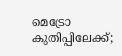മെട്രോ കുതിപ്പിലേക്ക്;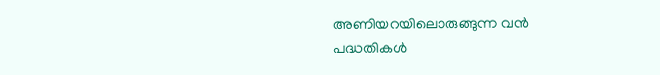അണിയറയിലൊരുങ്ങുന്ന വൻ പദ്ധതികൾ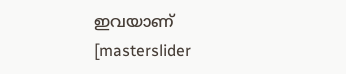ഇവയാണ്
[masterslider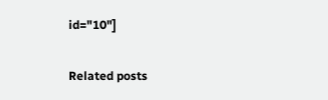id="10"]

Related posts